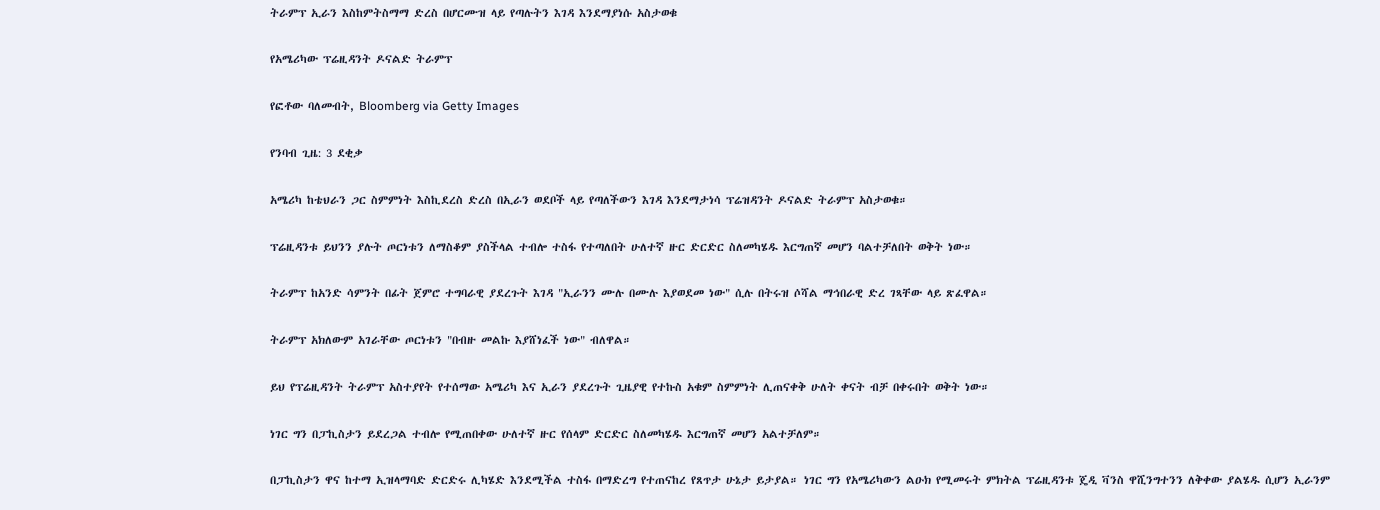ትራምፕ ኢራን እስከምትስማማ ድረስ በሆርሙዝ ላይ የጣሉትን እገዳ እንደማያነሱ አስታወቁ

የአሜሪካው ፕሬዚዳንት ዶናልድ ትራምፕ

የፎቶው ባለመብት, Bloomberg via Getty Images

የንባብ ጊዜ: 3 ደቂቃ

አሜሪካ ከቴህራን ጋር ስምምነት እስኪደረስ ድረስ በኢራን ወደቦች ላይ የጣለችውን እገዳ እንደማታነሳ ፕሬዝዳንት ዶናልድ ትራምፕ አስታወቁ።

ፕሬዚዳንቱ ይህንን ያሉት ጦርነቱን ለማስቆም ያስችላል ተብሎ ተስፋ የተጣለበት ሁለተኛ ዙር ድርድር ስለመካሄዱ እርግጠኛ መሆን ባልተቻለበት ወቅት ነው።

ትራምፕ ከአንድ ሳምንት በፊት ጀምሮ ተግባራዊ ያደረጉት እገዳ "ኢራንን ሙሉ በሙሉ እያወደመ ነው" ሲሉ በትሩዝ ሶሻል ማኅበራዊ ድረ ገጻቸው ላይ ጽፈዋል።

ትራምፕ አክለውም አገራቸው ጦርነቱን "በብዙ መልኩ እያሸነፈች ነው" ብለዋል።

ይህ የፕሬዚዳንት ትራምፕ አስተያየት የተሰማው አሜሪካ እና ኢራን ያደረጉት ጊዜያዊ የተኩስ አቁም ስምምነት ሊጠናቀቅ ሁለት ቀናት ብቻ በቀሩበት ወቅት ነው።

ነገር ግን በፓኪስታን ይደረጋል ተብሎ የሚጠበቀው ሁለተኛ ዙር የሰላም ድርድር ስለመካሄዱ እርግጠኛ መሆን አልተቻለም።

በፓኪስታን ዋና ከተማ ኢዝላማባድ ድርድሩ ሊካሄድ እንደሚችል ተስፋ በማድረግ የተጠናከረ የጸጥታ ሁኔታ ይታያል። ነገር ግን የአሜሪካውን ልዑክ የሚመሩት ምክትል ፕሬዚዳንቱ ጄዲ ቫንስ ዋሺንግተንን ለቅቀው ያልሄዱ ሲሆን ኢራንም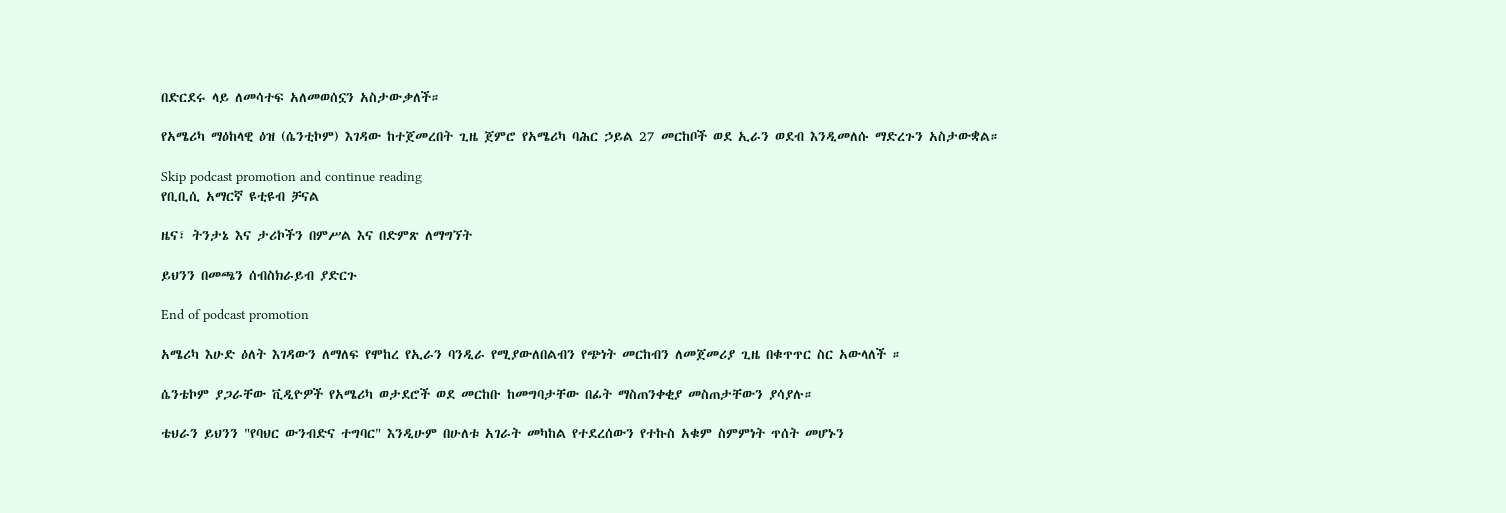በድርደሩ ላይ ለመሳተፍ አለመወሰኗን አስታውቃለች።

የአሜሪካ ማዕከላዊ ዕዝ (ሴንቲኮም) እገዳው ከተጀመረበት ጊዜ ጀምሮ የአሜሪካ ባሕር ኃይል 27 መርከቦች ወደ ኢራን ወደብ እንዲመለሱ ማድረጉን አስታውቋል።

Skip podcast promotion and continue reading
የቢቢሲ አማርኛ ዩቲዩብ ቻናል

ዜና፣ ትንታኔ እና ታሪኮችን በምሥል እና በድምጽ ለማግኘት

ይህንን በመጫን ሰብስክራይብ ያድርጉ

End of podcast promotion

አሜሪካ እሁድ ዕለት እገዳውን ለማለፍ የሞከረ የኢራን ባንዲራ የሚያውለበልብን የጭነት መርከብን ለመጀመሪያ ጊዜ በቁጥጥር ስር አውላለች ።

ሴንቴኮም ያጋራቸው ቪዲዮዎች የአሜሪካ ወታደሮች ወደ መርከቡ ከመግባታቸው በፊት ማስጠንቀቂያ መስጠታቸውን ያሳያሉ።

ቴህራን ይህንን "የባህር ውንብድና ተግባር" እንዲሁም በሁለቱ አገራት መካከል የተደረሰውን የተኩስ አቁም ስምምነት ጥሰት መሆኑን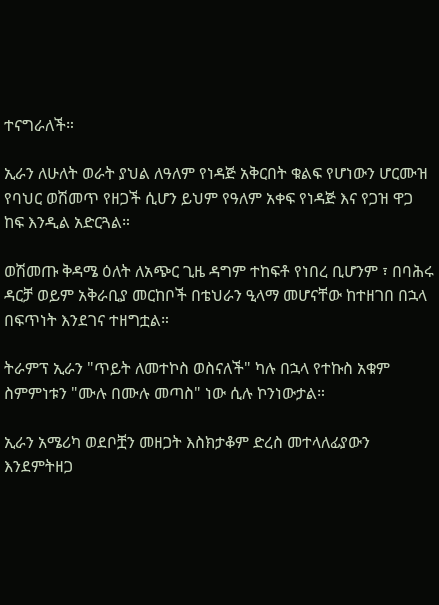ተናግራለች።

ኢራን ለሁለት ወራት ያህል ለዓለም የነዳጅ አቅርበት ቁልፍ የሆነውን ሆርሙዝ የባህር ወሽመጥ የዘጋች ሲሆን ይህም የዓለም አቀፍ የነዳጅ እና የጋዝ ዋጋ ከፍ እንዲል አድርጓል።

ወሽመጡ ቅዳሜ ዕለት ለአጭር ጊዜ ዳግም ተከፍቶ የነበረ ቢሆንም ፣ በባሕሩ ዳርቻ ወይም አቅራቢያ መርከቦች በቴህራን ዒላማ መሆናቸው ከተዘገበ በኋላ በፍጥነት እንደገና ተዘግቷል።

ትራምፕ ኢራን "ጥይት ለመተኮስ ወስናለች" ካሉ በኋላ የተኩስ አቁም ስምምነቱን "ሙሉ በሙሉ መጣስ" ነው ሲሉ ኮንነውታል።

ኢራን አሜሪካ ወደቦቿን መዘጋት እስክታቆም ድረስ መተላለፊያውን እንደምትዘጋ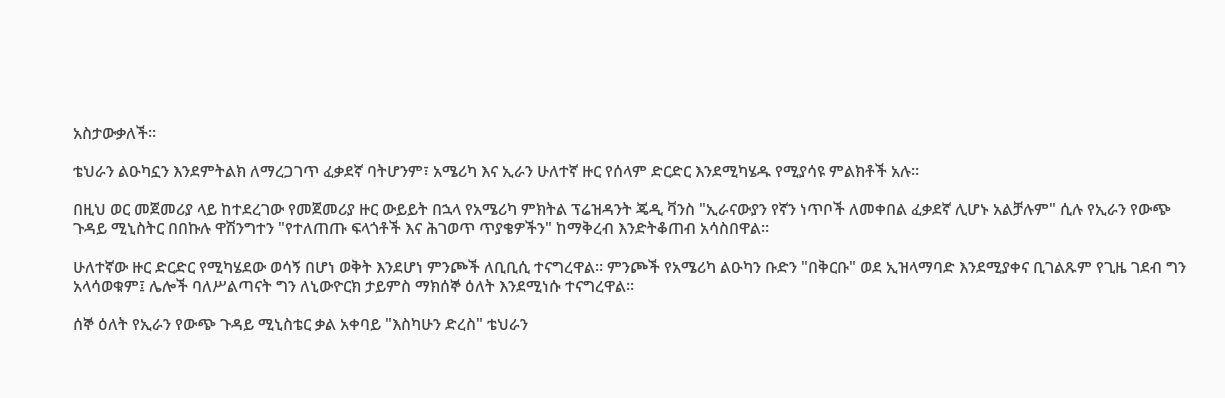አስታውቃለች።

ቴህራን ልዑካኗን እንደምትልክ ለማረጋገጥ ፈቃደኛ ባትሆንም፣ አሜሪካ እና ኢራን ሁለተኛ ዙር የሰላም ድርድር እንደሚካሄዱ የሚያሳዩ ምልክቶች አሉ።

በዚህ ወር መጀመሪያ ላይ ከተደረገው የመጀመሪያ ዙር ውይይት በኋላ የአሜሪካ ምክትል ፕሬዝዳንት ጄዲ ቫንስ "ኢራናውያን የኛን ነጥቦች ለመቀበል ፈቃደኛ ሊሆኑ አልቻሉም" ሲሉ የኢራን የውጭ ጉዳይ ሚኒስትር በበኩሉ ዋሽንግተን "የተለጠጡ ፍላጎቶች እና ሕገወጥ ጥያቄዎችን" ከማቅረብ እንድትቆጠብ አሳስበዋል።

ሁለተኛው ዙር ድርድር የሚካሄደው ወሳኝ በሆነ ወቅት እንደሆነ ምንጮች ለቢቢሲ ተናግረዋል። ምንጮች የአሜሪካ ልዑካን ቡድን "በቅርቡ" ወደ ኢዝላማባድ እንደሚያቀና ቢገልጹም የጊዜ ገደብ ግን አላሳወቁም፤ ሌሎች ባለሥልጣናት ግን ለኒውዮርክ ታይምስ ማክሰኞ ዕለት እንደሚነሱ ተናግረዋል።

ሰኞ ዕለት የኢራን የውጭ ጉዳይ ሚኒስቴር ቃል አቀባይ "እስካሁን ድረስ" ቴህራን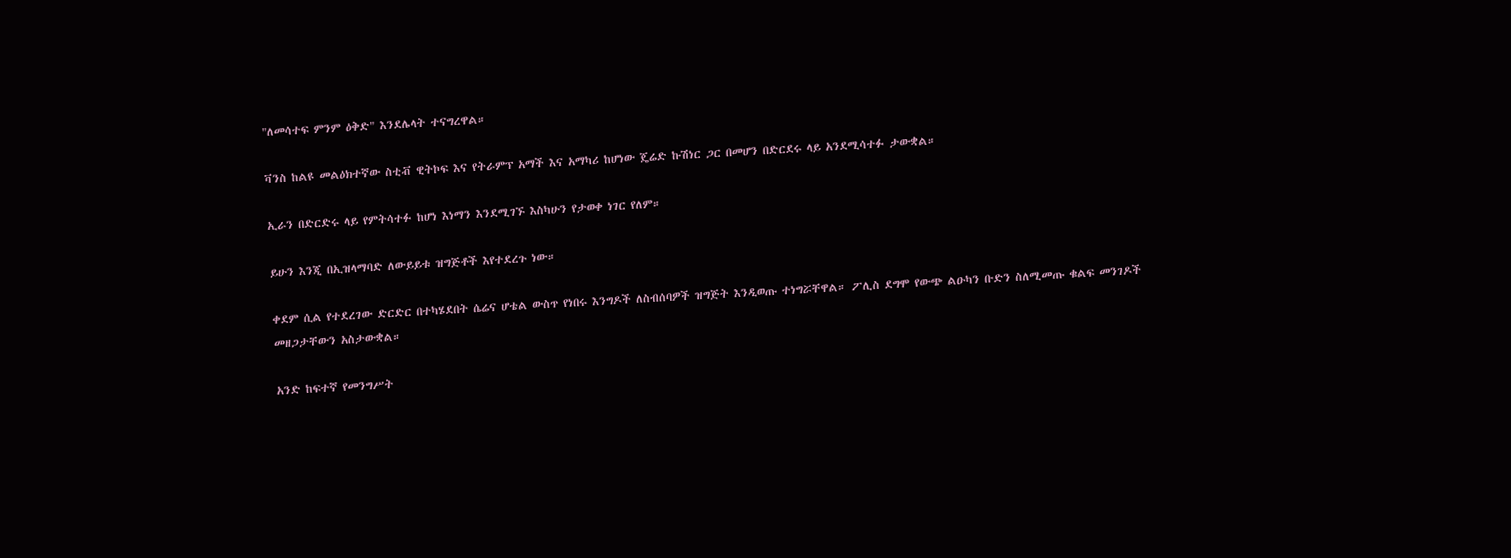"ለመሳተፍ ምንም ዕቅድ" እንደሌላት ተናግረዋል።

ቫንስ ከልዩ መልዕክተኛው ስቲቭ ዊትኮፍ እና የትራምፕ አማች እና አማካሪ ከሆነው ጄሬድ ኩሽነር ጋር በመሆን በድርደሩ ላይ አንደሚሳተፉ ታውቋል።

ኢራን በድርድሩ ላይ የምትሳተፉ ከሆነ እነማን እንደሚገኙ እስካሁን የታወቀ ነገር የለም።

ይሁን እንጂ በኢዝላማባድ ለውይይቱ ዝግጅቶች እየተደረጉ ነው።

ቀደም ሲል የተደረገው ድርድር በተካሄደበት ሴሬና ሆቴል ውስጥ የነበሩ እንግዶች ለስብሰባዎች ዝግጅት እንዲወጡ ተነግሯቸዋል። ፖሊስ ደግሞ የውጭ ልዑካን ቡድን ስለሚመጡ ቁልፍ መንገዶች መዘጋታቸውን አስታውቋል።

አንድ ከፍተኛ የመንግሥት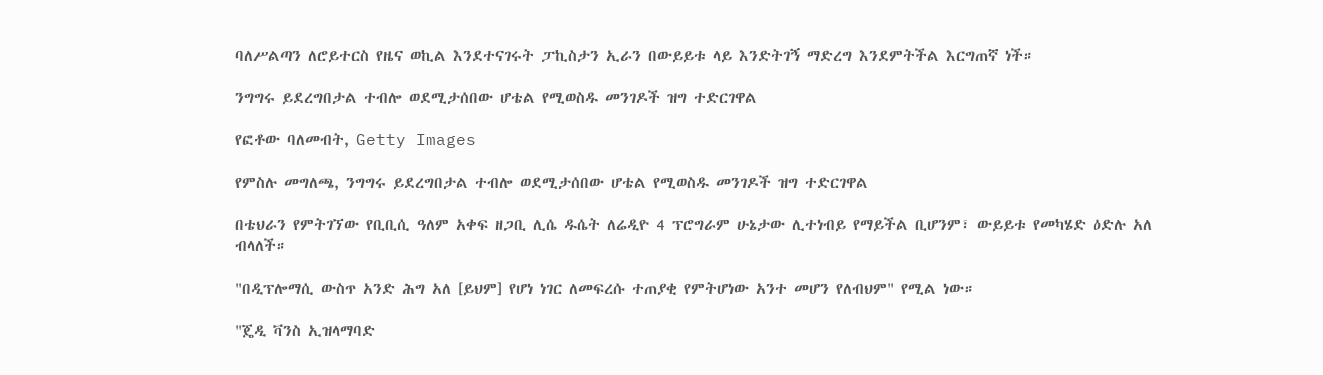ባለሥልጣን ለሮይተርስ የዜና ወኪል እንደተናገሩት ፓኪስታን ኢራን በውይይቱ ላይ እንድትገኝ ማድረግ እንደምትችል እርግጠኛ ነች።

ንግግሩ ይደረግበታል ተብሎ ወደሚታሰበው ሆቴል የሚወስዱ መንገዶች ዝግ ተድርገዋል

የፎቶው ባለመብት, Getty Images

የምስሉ መግለጫ, ንግግሩ ይደረግበታል ተብሎ ወደሚታሰበው ሆቴል የሚወስዱ መንገዶች ዝግ ተድርገዋል

በቴህራን የምትገኘው የቢቢሲ ዓለም አቀፍ ዘጋቢ ሊሴ ዱሴት ለሬዲዮ 4 ፕሮግራም ሁኔታው ሊተነብይ የማይችል ቢሆንም፣ ውይይቱ የመካሄድ ዕድሉ አለ ብላለች።

"በዲፕሎማሲ ውስጥ አንድ ሕግ አለ [ይህም] የሆነ ነገር ለመፍረሱ ተጠያቂ የምትሆነው አንተ መሆን የለብህም" የሚል ነው።

"ጄዲ ቫንስ ኢዝላማባድ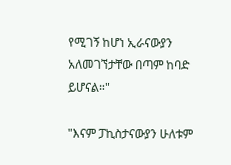የሚገኝ ከሆነ ኢራናውያን አለመገኘታቸው በጣም ከባድ ይሆናል።"

"እናም ፓኪስታናውያን ሁለቱም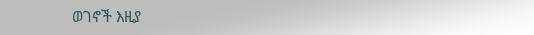ወገኖች እዚያ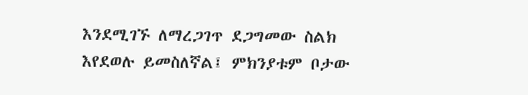እንደሚገኙ ለማረጋገጥ ደጋግመው ስልክ እየደወሉ ይመስለኛል፤ ምክንያቱም ቦታው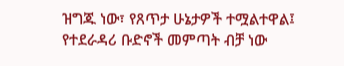ዝግጁ ነው፣ የጸጥታ ሁኔታዎች ተሟልተዋል፤ የተደራዳሪ ቡድኖች መምጣት ብቻ ነው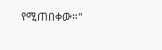የሚጠበቀው።"